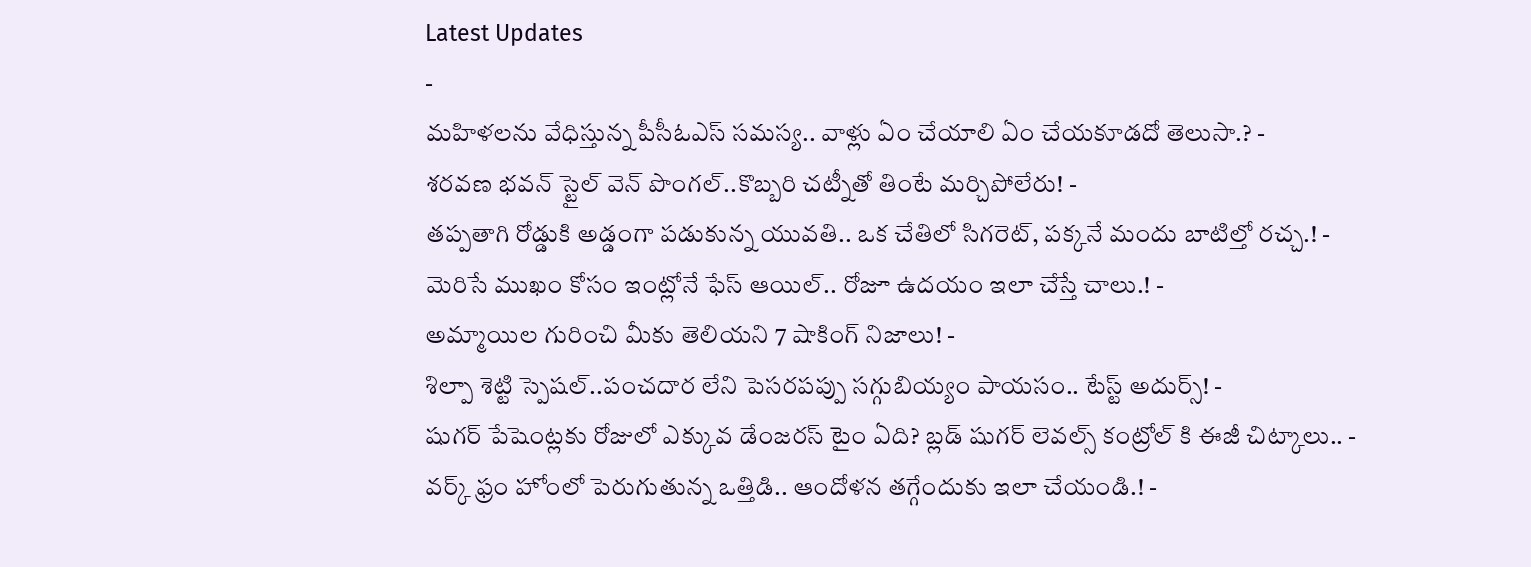Latest Updates
-
మహిళలను వేధిస్తున్న పీసీఓఎస్ సమస్య.. వాళ్లు ఏం చేయాలి ఏం చేయకూడదో తెలుసా.? -
శరవణ భవన్ స్టైల్ వెన్ పొంగల్..కొబ్బరి చట్నీతో తింటే మర్చిపోలేరు! -
తప్పతాగి రోడ్డుకి అడ్డంగా పడుకున్న యువతి.. ఒక చేతిలో సిగరెట్, పక్కనే మందు బాటిల్తో రచ్చ.! -
మెరిసే ముఖం కోసం ఇంట్లోనే ఫేస్ ఆయిల్.. రోజూ ఉదయం ఇలా చేస్తే చాలు.! -
అమ్మాయిల గురించి మీకు తెలియని 7 షాకింగ్ నిజాలు! -
శిల్పా శెట్టి స్పెషల్..పంచదార లేని పెసరపప్పు సగ్గుబియ్యం పాయసం.. టేస్ట్ అదుర్స్! -
షుగర్ పేషెంట్లకు రోజులో ఎక్కువ డేంజరస్ టైం ఏది? బ్లడ్ షుగర్ లెవల్స్ కంట్రోల్ కి ఈజీ చిట్కాలు.. -
వర్క్ ఫ్రం హోంలో పెరుగుతున్న ఒత్తిడి.. ఆందోళన తగ్గేందుకు ఇలా చేయండి.! -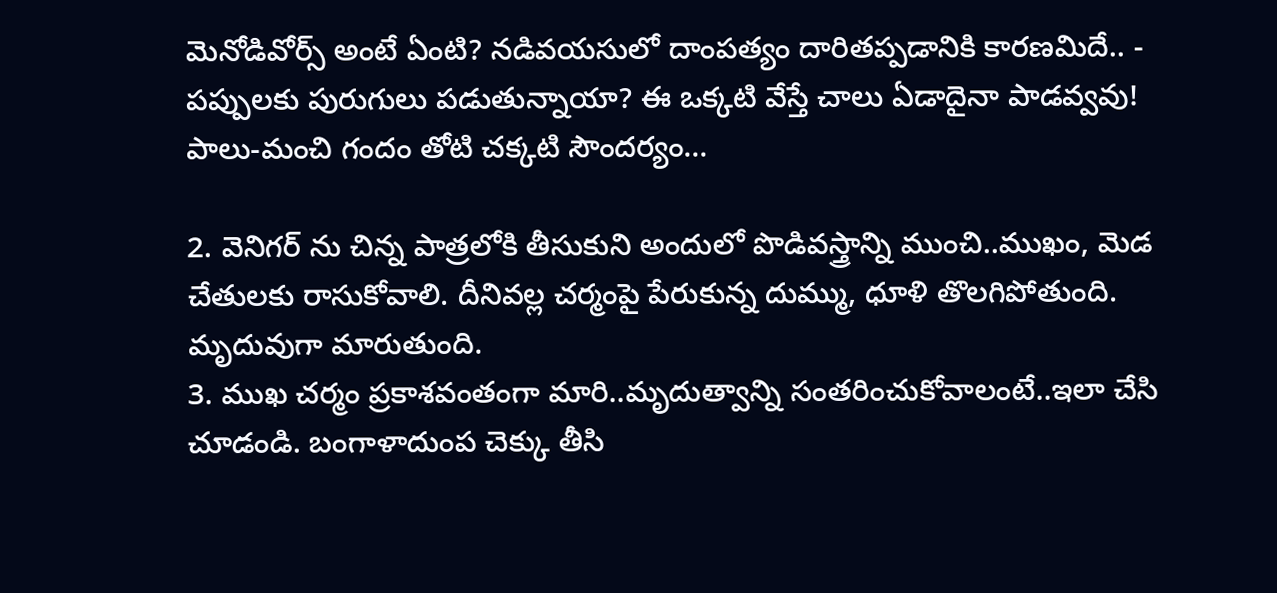మెనోడివోర్స్ అంటే ఏంటి? నడివయసులో దాంపత్యం దారితప్పడానికి కారణమిదే.. -
పప్పులకు పురుగులు పడుతున్నాయా? ఈ ఒక్కటి వేస్తే చాలు ఏడాదైనా పాడవ్వవు!
పాలు-మంచి గందం తోటి చక్కటి సౌందర్యం...

2. వెనిగర్ ను చిన్న పాత్రలోకి తీసుకుని అందులో పొడివస్త్రాన్ని ముంచి..ముఖం, మెడ చేతులకు రాసుకోవాలి. దీనివల్ల చర్మంపై పేరుకున్న దుమ్ము, ధూళి తొలగిపోతుంది. మృదువుగా మారుతుంది.
3. ముఖ చర్మం ప్రకాశవంతంగా మారి..మృదుత్వాన్ని సంతరించుకోవాలంటే..ఇలా చేసి చూడండి. బంగాళాదుంప చెక్కు తీసి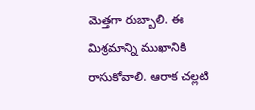మెత్తగా రుబ్బాలి. ఈ మిశ్రమాన్ని ముఖానికి రాసుకోవాలి. ఆరాక చల్లటి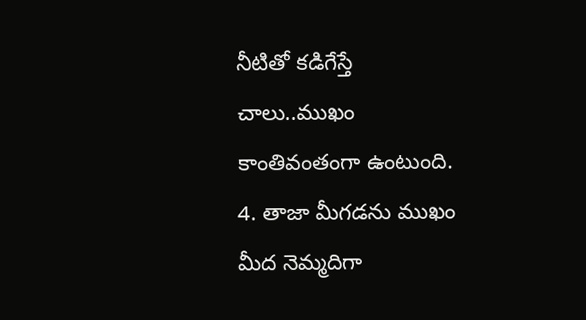నీటితో కడిగేస్తే చాలు..ముఖం కాంతివంతంగా ఉంటుంది.
4. తాజా మీగడను ముఖం మీద నెమ్మదిగా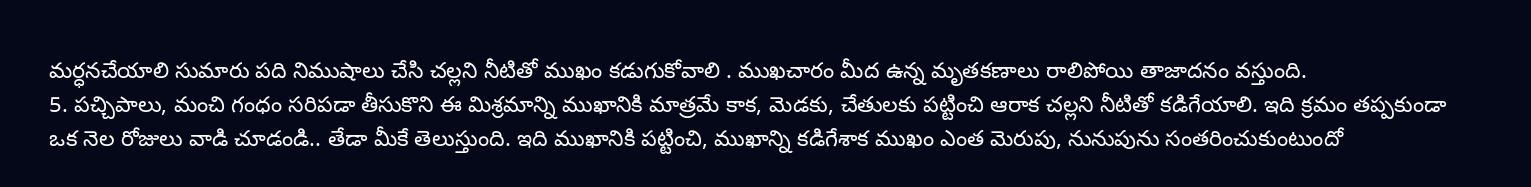మర్ధనచేయాలి సుమారు పది నిముషాలు చేసి చల్లని నీటితో ముఖం కడుగుకోవాలి . ముఖచారం మీద ఉన్న మృతకణాలు రాలిపోయి తాజాదనం వస్తుంది.
5. పచ్చిపాలు, మంచి గంధం సరిపడా తీసుకొని ఈ మిశ్రమాన్ని ముఖానికి మాత్రమే కాక, మెడకు, చేతులకు పట్టించి ఆరాక చల్లని నీటితో కడిగేయాలి. ఇది క్రమం తప్పకుండా ఒక నెల రోజులు వాడి చూడండి.. తేడా మీకే తెలుస్తుంది. ఇది ముఖానికి పట్టించి, ముఖాన్ని కడిగేశాక ముఖం ఎంత మెరుపు, నునుపును సంతరించుకుంటుందో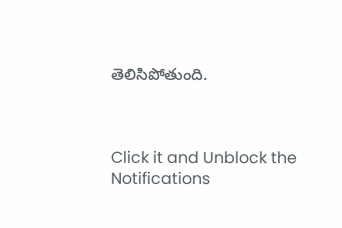తెలిసిపోతుంది.



Click it and Unblock the Notifications